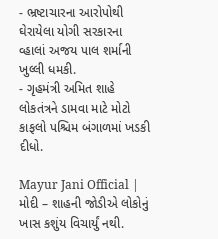- ભ્રષ્ટાચારના આરોપોથી ઘેરાયેલા યોગી સરકારના વ્હાલાં અજય પાલ શર્માની ખુલ્લી ધમકી.
- ગૃહમંત્રી અમિત શાહે લોકતંત્રને ડામવા માટે મોટો કાફલો પશ્ચિમ બંગાળમાં ખડકી દીધો.

Mayur Jani Official | મોદી – શાહની જોડીએ લોકોનું ખાસ કશુંય વિચાર્યું નથી.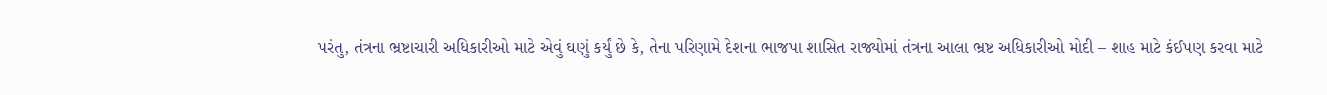પરંતુ, તંત્રના ભ્રષ્ટાચારી અધિકારીઓ માટે એવું ઘણું કર્યું છે કે, તેના પરિણામે દેશના ભાજપા શાસિત રાજ્યોમાં તંત્રના આલા ભ્રષ્ટ અધિકારીઓ મોદી – શાહ માટે કંઈપણ કરવા માટે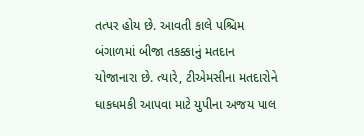તત્પર હોય છે. આવતી કાલે પશ્ચિમ બંગાળમાં બીજા તકક્કાનું મતદાન યોજાનારા છે. ત્યારે, ટીએમસીના મતદારોને ધાકધમકી આપવા માટે યુપીના અજય પાલ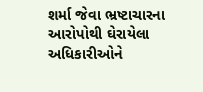શર્મા જેવા ભ્રષ્ટાચારના આરોપોથી ઘેરાયેલા અધિકારીઓને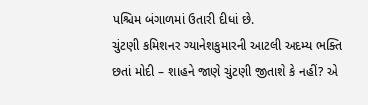પશ્ચિમ બંગાળમાં ઉતારી દીધાં છે.
ચુંટણી કમિશનર ગ્યાનેશકુમારની આટલી અદમ્ય ભક્તિ છતાં મોદી – શાહને જાણે ચુંટણી જીતાશે કે નહીં? એ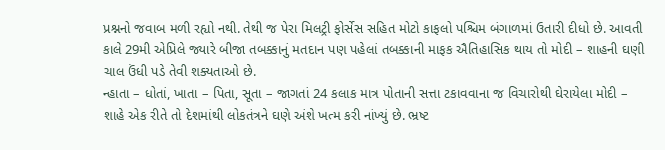પ્રશ્નનો જવાબ મળી રહ્યો નથી. તેથી જ પેરા મિલટ્રી ફોર્સેસ સહિત મોટો કાફલો પશ્ચિમ બંગાળમાં ઉતારી દીધો છે. આવતી કાલે 29મી એપ્રિલે જ્યારે બીજા તબક્કાનું મતદાન પણ પહેલાં તબક્કાની માફક ઐતિહાસિક થાય તો મોદી – શાહની ઘણી ચાલ ઉંધી પડે તેવી શક્યતાઓ છે.
ન્હાતા – ધોતાં, ખાતા – પિતા, સૂતા – જાગતાં 24 કલાક માત્ર પોતાની સત્તા ટકાવવાના જ વિચારોથી ઘેરાયેલા મોદી – શાહે એક રીતે તો દેશમાંથી લોકતંત્રને ઘણે અંશે ખત્મ કરી નાંખ્યું છે. ભ્રષ્ટ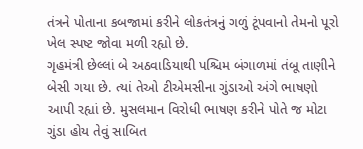તંત્રને પોતાના કબજામાં કરીને લોકતંત્રનું ગળું ટૂંપવાનો તેમનો પૂરો ખેલ સ્પષ્ટ જોવા મળી રહ્યો છે.
ગૃહમંત્રી છેલ્લાં બે અઠવાડિયાથી પશ્ચિમ બંગાળમાં તંબૂ તાણીને બેસી ગયા છે. ત્યાં તેઓ ટીએમસીના ગુંડાઓ અંગે ભાષણો આપી રહ્યાં છે. મુસલમાન વિરોધી ભાષણ કરીને પોતે જ મોટા ગુંડા હોય તેવું સાબિત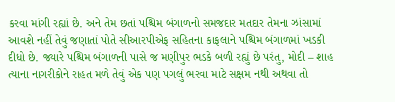કરવા માંગી રહ્યાં છે. અને તેમ છતાં પશ્ચિમ બંગાળનો સમજદાર મતદાર તેમના ઝાંસામાં આવશે નહીં તેવું જણાતાં પોતે સીઆરપીએફ સહિતના કાફલાને પશ્ચિમ બંગાળમાં ખડકી દીધો છે. જ્યારે પશ્ચિમ બંગાળની પાસે જ મણીપુર ભડકે બળી રહ્યું છે પરંતુ, મોદી – શાહ ત્યાના નાગરીકોને રાહત મળે તેવું એક પણ પગલું ભરવા માટે સક્ષમ નથી અથવા તો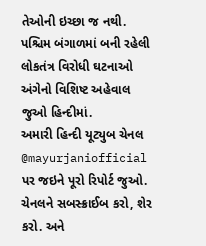તેઓની ઇચ્છા જ નથી.
પશ્ચિમ બંગાળમાં બની રહેલી લોકતંત્ર વિરોધી ઘટનાઓ અંગેનો વિશિષ્ટ અહેવાલ જુઓ હિન્દીમાં.
અમારી હિન્દી યૂટ્યુબ ચેનલ @mayurjaniofficial પર જઇને પૂરો રિપોર્ટ જુઓ. ચેનલને સબસ્ક્રાઈબ કરો, શેર કરો. અને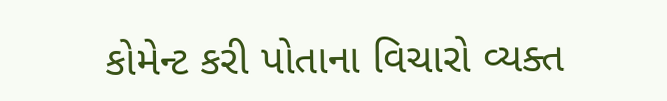કોમેન્ટ કરી પોતાના વિચારો વ્યક્ત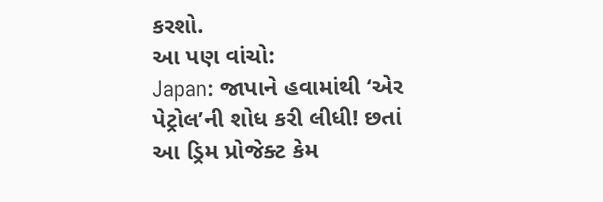કરશો.
આ પણ વાંચો:
Japan: જાપાને હવામાંથી ‘એર પેટ્રોલ’ની શોધ કરી લીધી! છતાં આ ડ્રિમ પ્રોજેક્ટ કેમ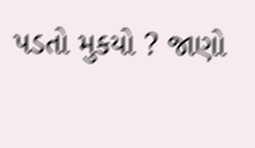પડતો મુકયો ? જાણો